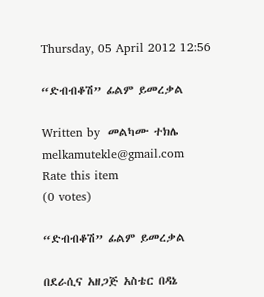Thursday, 05 April 2012 12:56

“ድብብቆሽ” ፊልም ይመረቃል

Written by  መልካሙ ተክሌ melkamutekle@gmail.com
Rate this item
(0 votes)

“ድብብቆሽ” ፊልም ይመረቃል

በደራሲና አዘጋጅ አስቴር በዳኔ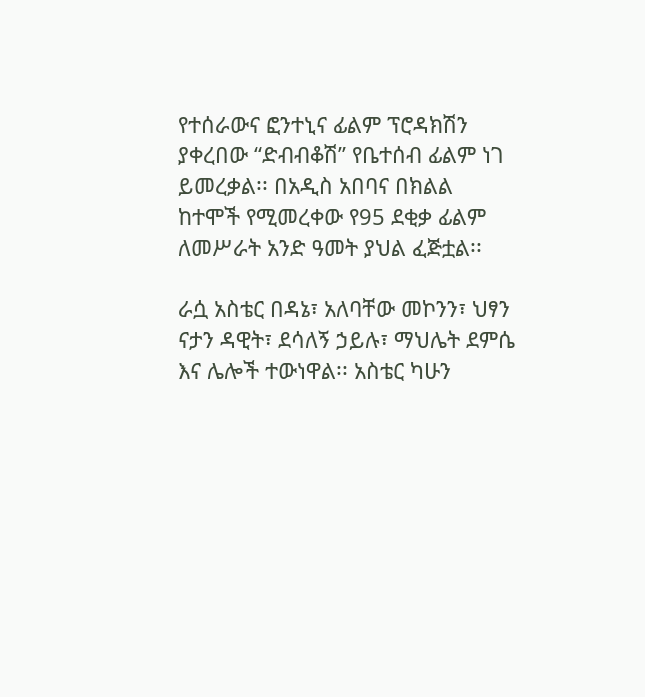የተሰራውና ፎንተኒና ፊልም ፕሮዳክሽን ያቀረበው “ድብብቆሽ” የቤተሰብ ፊልም ነገ ይመረቃል፡፡ በአዲስ አበባና በክልል ከተሞች የሚመረቀው የ95 ደቂቃ ፊልም ለመሥራት አንድ ዓመት ያህል ፈጅቷል፡፡

ራሷ አስቴር በዳኔ፣ አለባቸው መኮንን፣ ህፃን ናታን ዳዊት፣ ደሳለኝ ኃይሉ፣ ማህሌት ደምሴ እና ሌሎች ተውነዋል፡፡ አስቴር ካሁን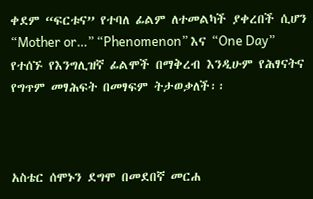ቀደም “ፍርቱና” የተባለ ፊልም ለተመልካች ያቀረበች ሲሆን “Mother or…” “Phenomenon” እና “One Day” የተሰኙ የእንግሊዝኛ ፊልሞች በማቅረብ እንዲሁም የሕፃናትና የግጥም መፃሕፍት በመፃፍም ትታወቃለች፡፡



አስቴር ሰሞኑን ደግሞ በመደበኛ መርሐ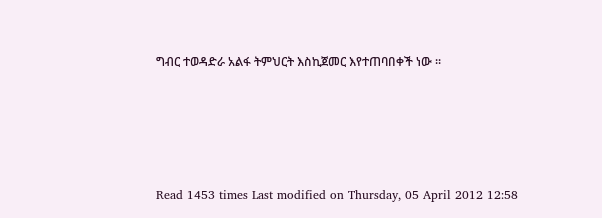ግብር ተወዳድራ አልፋ ትምህርት እስኪጀመር እየተጠባበቀች ነው ፡፡





Read 1453 times Last modified on Thursday, 05 April 2012 12:58